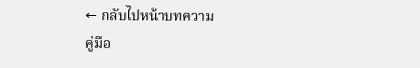← กลับไปหน้าบทความ
คู่มือ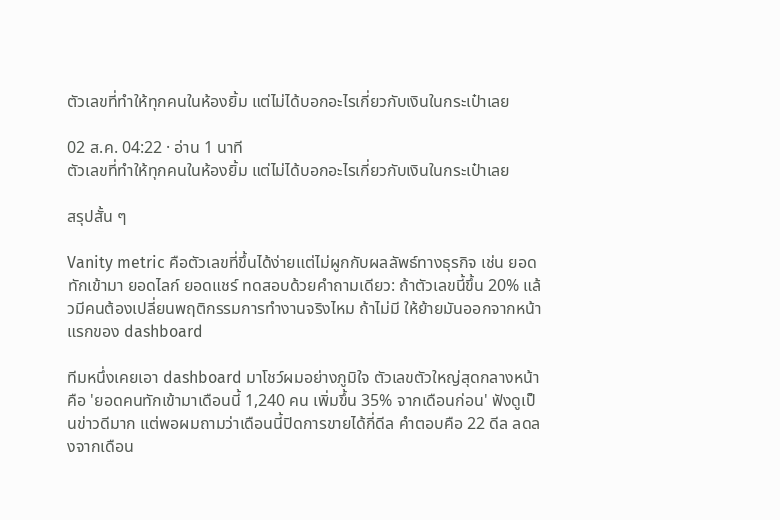ตัวเลขที่ทำให้ทุกคนในห้องยิ้ม แต่ไม่ได้บอกอะไรเกี่ยวกับเงินในกระเป๋าเลย

02 ส.ค. 04:22 · อ่าน 1 นาที
ตัวเลขที่ทำให้ทุกคนในห้องยิ้ม แต่ไม่ได้บอกอะไรเกี่ยวกับเงินในกระเป๋าเลย

สรุปสั้น ๆ

Vanity metric คือตัวเลขที่ขึ้นได้ง่ายแต่ไม่ผูกกับผลลัพธ์ทางธุรกิจ เช่น ยอดทักเข้ามา ยอดไลก์ ยอดแชร์ ทดสอบด้วยคำถามเดียว: ถ้าตัวเลขนี้ขึ้น 20% แล้วมีคนต้องเปลี่ยนพฤติกรรมการทำงานจริงไหม ถ้าไม่มี ให้ย้ายมันออกจากหน้าแรกของ dashboard

ทีมหนึ่งเคยเอา dashboard มาโชว์ผมอย่างภูมิใจ ตัวเลขตัวใหญ่สุดกลางหน้าคือ 'ยอดคนทักเข้ามาเดือนนี้ 1,240 คน เพิ่มขึ้น 35% จากเดือนก่อน' ฟังดูเป็นข่าวดีมาก แต่พอผมถามว่าเดือนนี้ปิดการขายได้กี่ดีล คำตอบคือ 22 ดีล ลดลงจากเดือน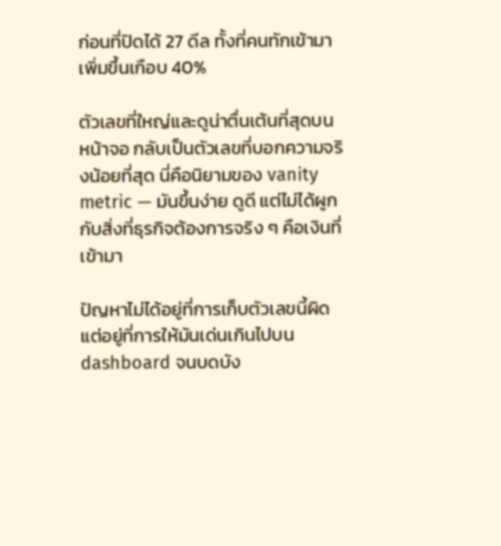ก่อนที่ปิดได้ 27 ดีล ทั้งที่คนทักเข้ามาเพิ่มขึ้นเกือบ 40%

ตัวเลขที่ใหญ่และดูน่าตื่นเต้นที่สุดบนหน้าจอ กลับเป็นตัวเลขที่บอกความจริงน้อยที่สุด นี่คือนิยามของ vanity metric — มันขึ้นง่าย ดูดี แต่ไม่ได้ผูกกับสิ่งที่ธุรกิจต้องการจริง ๆ คือเงินที่เข้ามา

ปัญหาไม่ได้อยู่ที่การเก็บตัวเลขนี้ผิด แต่อยู่ที่การให้มันเด่นเกินไปบน dashboard จนบดบัง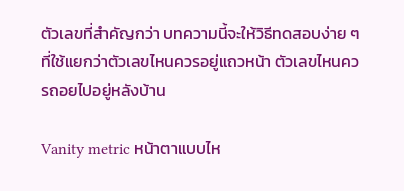ตัวเลขที่สำคัญกว่า บทความนี้จะให้วิธีทดสอบง่าย ๆ ที่ใช้แยกว่าตัวเลขไหนควรอยู่แถวหน้า ตัวเลขไหนควรถอยไปอยู่หลังบ้าน

Vanity metric หน้าตาแบบไห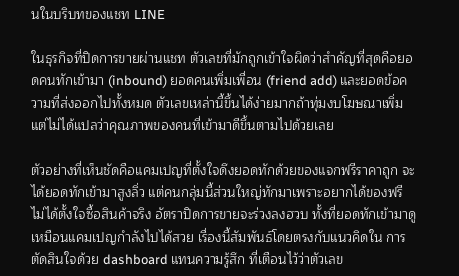นในบริบทของแชท LINE

ในธุรกิจที่ปิดการขายผ่านแชท ตัวเลขที่มักถูกเข้าใจผิดว่าสำคัญที่สุดคือยอดคนทักเข้ามา (inbound) ยอดคนเพิ่มเพื่อน (friend add) และยอดข้อความที่ส่งออกไปทั้งหมด ตัวเลขเหล่านี้ขึ้นได้ง่ายมากถ้าทุ่มงบโฆษณาเพิ่ม แต่ไม่ได้แปลว่าคุณภาพของคนที่เข้ามาดีขึ้นตามไปด้วยเลย

ตัวอย่างที่เห็นชัดคือแคมเปญที่ตั้งใจดึงยอดทักด้วยของแจกฟรีราคาถูก จะได้ยอดทักเข้ามาสูงลิ่ว แต่คนกลุ่มนี้ส่วนใหญ่ทักมาเพราะอยากได้ของฟรี ไม่ได้ตั้งใจซื้อสินค้าจริง อัตราปิดการขายจะร่วงลงฮวบ ทั้งที่ยอดทักเข้ามาดูเหมือนแคมเปญกำลังไปได้สวย เรื่องนี้สัมพันธ์โดยตรงกับแนวคิดใน การตัดสินใจด้วย dashboard แทนความรู้สึก ที่เตือนไว้ว่าตัวเลข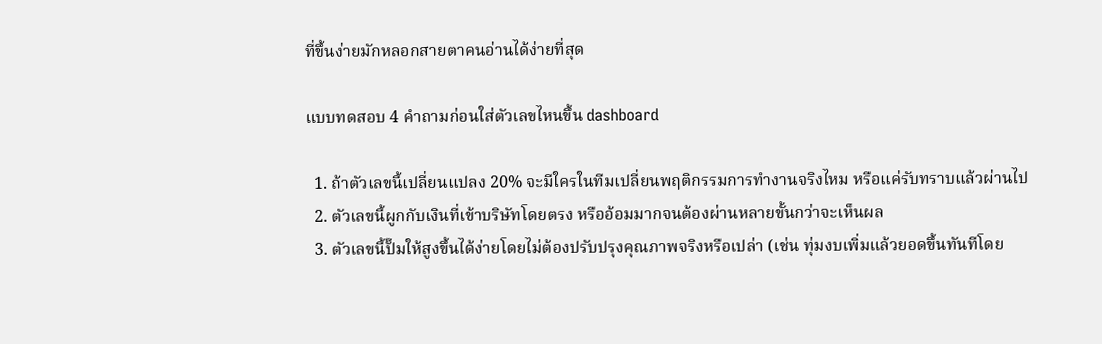ที่ขึ้นง่ายมักหลอกสายตาคนอ่านได้ง่ายที่สุด

แบบทดสอบ 4 คำถามก่อนใส่ตัวเลขไหนขึ้น dashboard

  1. ถ้าตัวเลขนี้เปลี่ยนแปลง 20% จะมีใครในทีมเปลี่ยนพฤติกรรมการทำงานจริงไหม หรือแค่รับทราบแล้วผ่านไป
  2. ตัวเลขนี้ผูกกับเงินที่เข้าบริษัทโดยตรง หรืออ้อมมากจนต้องผ่านหลายขั้นกว่าจะเห็นผล
  3. ตัวเลขนี้ปั๊มให้สูงขึ้นได้ง่ายโดยไม่ต้องปรับปรุงคุณภาพจริงหรือเปล่า (เช่น ทุ่มงบเพิ่มแล้วยอดขึ้นทันทีโดย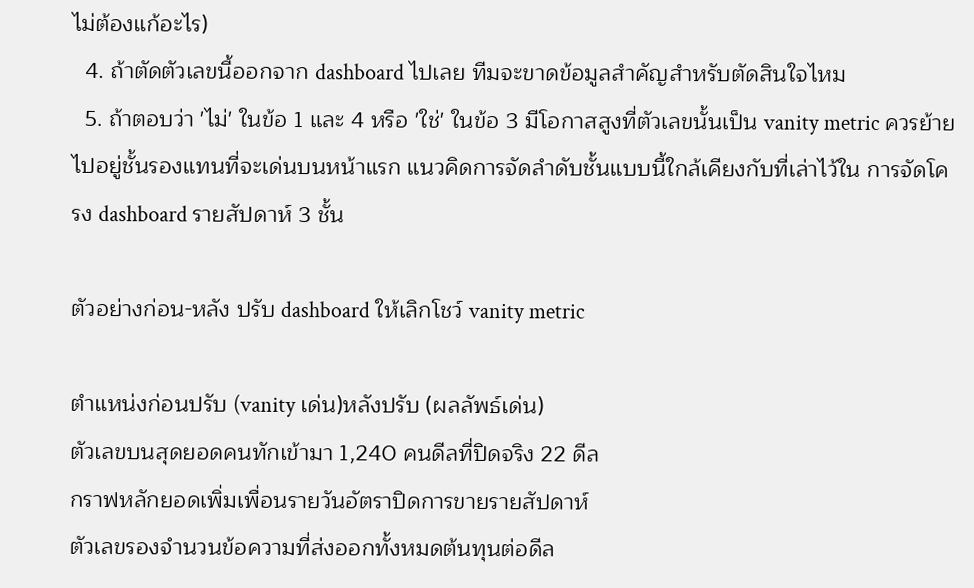ไม่ต้องแก้อะไร)
  4. ถ้าตัดตัวเลขนี้ออกจาก dashboard ไปเลย ทีมจะขาดข้อมูลสำคัญสำหรับตัดสินใจไหม
  5. ถ้าตอบว่า 'ไม่' ในข้อ 1 และ 4 หรือ 'ใช่' ในข้อ 3 มีโอกาสสูงที่ตัวเลขนั้นเป็น vanity metric ควรย้ายไปอยู่ชั้นรองแทนที่จะเด่นบนหน้าแรก แนวคิดการจัดลำดับชั้นแบบนี้ใกล้เคียงกับที่เล่าไว้ใน การจัดโครง dashboard รายสัปดาห์ 3 ชั้น

ตัวอย่างก่อน-หลัง ปรับ dashboard ให้เลิกโชว์ vanity metric

ตำแหน่งก่อนปรับ (vanity เด่น)หลังปรับ (ผลลัพธ์เด่น)
ตัวเลขบนสุดยอดคนทักเข้ามา 1,240 คนดีลที่ปิดจริง 22 ดีล
กราฟหลักยอดเพิ่มเพื่อนรายวันอัตราปิดการขายรายสัปดาห์
ตัวเลขรองจำนวนข้อความที่ส่งออกทั้งหมดต้นทุนต่อดีล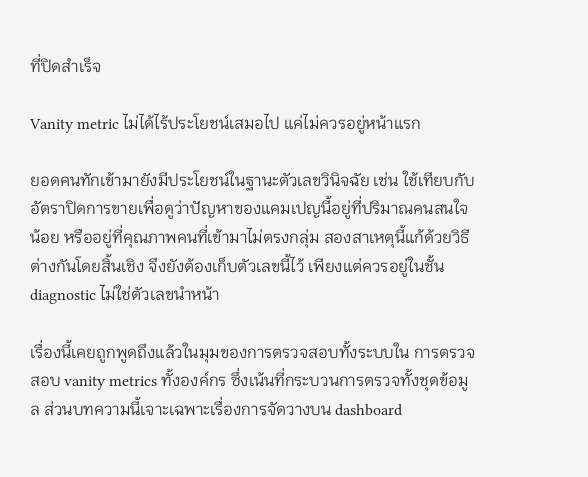ที่ปิดสำเร็จ

Vanity metric ไม่ได้ไร้ประโยชน์เสมอไป แค่ไม่ควรอยู่หน้าแรก

ยอดคนทักเข้ามายังมีประโยชน์ในฐานะตัวเลขวินิจฉัย เช่น ใช้เทียบกับอัตราปิดการขายเพื่อดูว่าปัญหาของแคมเปญนี้อยู่ที่ปริมาณคนสนใจน้อย หรืออยู่ที่คุณภาพคนที่เข้ามาไม่ตรงกลุ่ม สองสาเหตุนี้แก้ด้วยวิธีต่างกันโดยสิ้นเชิง จึงยังต้องเก็บตัวเลขนี้ไว้ เพียงแต่ควรอยู่ในชั้น diagnostic ไม่ใช่ตัวเลขนำหน้า

เรื่องนี้เคยถูกพูดถึงแล้วในมุมของการตรวจสอบทั้งระบบใน การตรวจสอบ vanity metrics ทั้งองค์กร ซึ่งเน้นที่กระบวนการตรวจทั้งชุดข้อมูล ส่วนบทความนี้เจาะเฉพาะเรื่องการจัดวางบน dashboard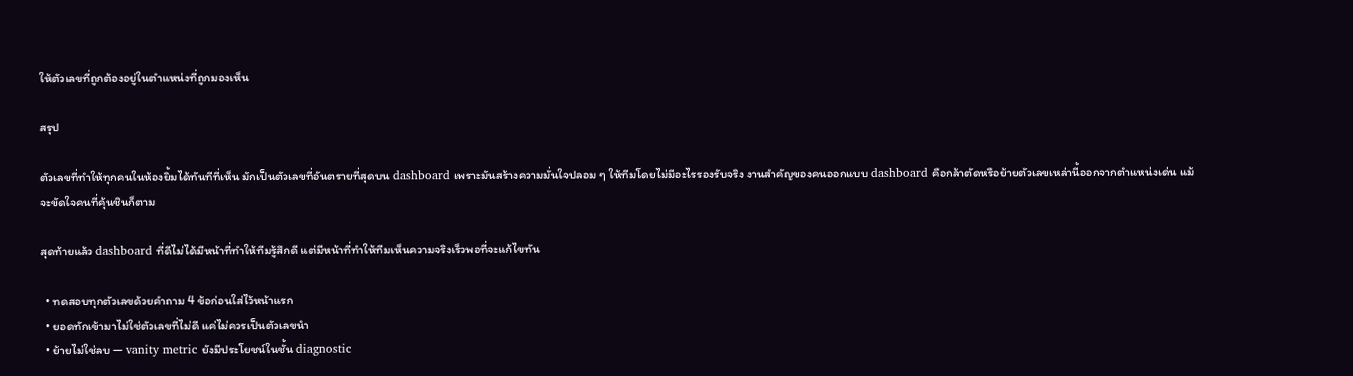ให้ตัวเลขที่ถูกต้องอยู่ในตำแหน่งที่ถูกมองเห็น

สรุป

ตัวเลขที่ทำให้ทุกคนในห้องยิ้มได้ทันทีที่เห็น มักเป็นตัวเลขที่อันตรายที่สุดบน dashboard เพราะมันสร้างความมั่นใจปลอม ๆ ให้ทีมโดยไม่มีอะไรรองรับจริง งานสำคัญของคนออกแบบ dashboard คือกล้าตัดหรือย้ายตัวเลขเหล่านี้ออกจากตำแหน่งเด่น แม้จะขัดใจคนที่คุ้นชินก็ตาม

สุดท้ายแล้ว dashboard ที่ดีไม่ได้มีหน้าที่ทำให้ทีมรู้สึกดี แต่มีหน้าที่ทำให้ทีมเห็นความจริงเร็วพอที่จะแก้ไขทัน

  • ทดสอบทุกตัวเลขด้วยคำถาม 4 ข้อก่อนใส่ไว้หน้าแรก
  • ยอดทักเข้ามาไม่ใช่ตัวเลขที่ไม่ดี แค่ไม่ควรเป็นตัวเลขนำ
  • ย้ายไม่ใช่ลบ — vanity metric ยังมีประโยชน์ในชั้น diagnostic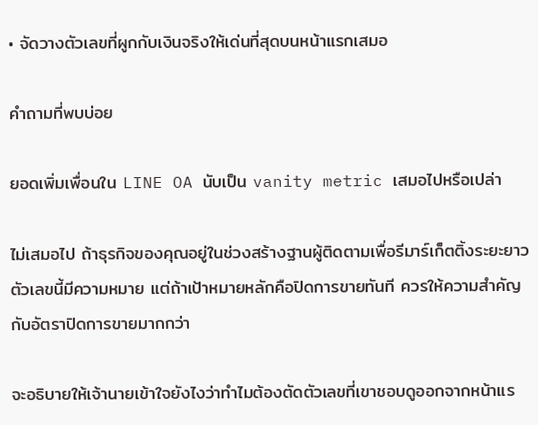• จัดวางตัวเลขที่ผูกกับเงินจริงให้เด่นที่สุดบนหน้าแรกเสมอ

คำถามที่พบบ่อย

ยอดเพิ่มเพื่อนใน LINE OA นับเป็น vanity metric เสมอไปหรือเปล่า

ไม่เสมอไป ถ้าธุรกิจของคุณอยู่ในช่วงสร้างฐานผู้ติดตามเพื่อรีมาร์เก็ตติ้งระยะยาว ตัวเลขนี้มีความหมาย แต่ถ้าเป้าหมายหลักคือปิดการขายทันที ควรให้ความสำคัญกับอัตราปิดการขายมากกว่า

จะอธิบายให้เจ้านายเข้าใจยังไงว่าทำไมต้องตัดตัวเลขที่เขาชอบดูออกจากหน้าแร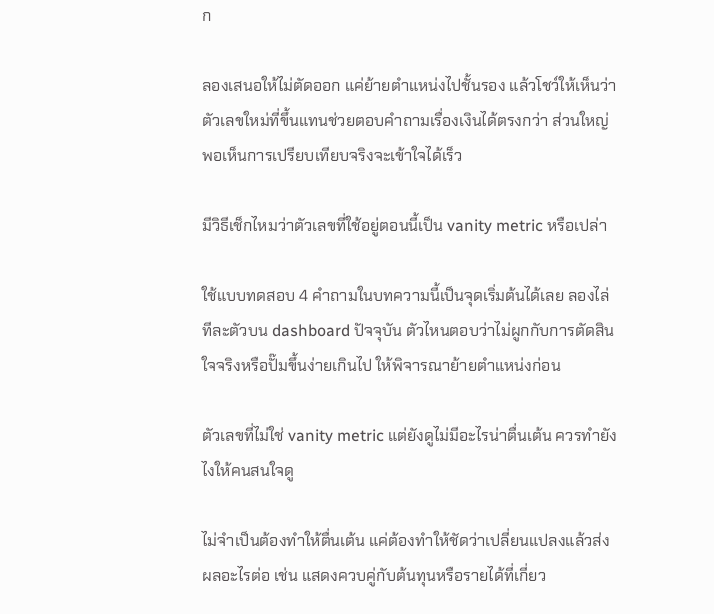ก

ลองเสนอให้ไม่ตัดออก แค่ย้ายตำแหน่งไปชั้นรอง แล้วโชว์ให้เห็นว่าตัวเลขใหม่ที่ขึ้นแทนช่วยตอบคำถามเรื่องเงินได้ตรงกว่า ส่วนใหญ่พอเห็นการเปรียบเทียบจริงจะเข้าใจได้เร็ว

มีวิธีเช็กไหมว่าตัวเลขที่ใช้อยู่ตอนนี้เป็น vanity metric หรือเปล่า

ใช้แบบทดสอบ 4 คำถามในบทความนี้เป็นจุดเริ่มต้นได้เลย ลองไล่ทีละตัวบน dashboard ปัจจุบัน ตัวไหนตอบว่าไม่ผูกกับการตัดสินใจจริงหรือปั๊มขึ้นง่ายเกินไป ให้พิจารณาย้ายตำแหน่งก่อน

ตัวเลขที่ไม่ใช่ vanity metric แต่ยังดูไม่มีอะไรน่าตื่นเต้น ควรทำยังไงให้คนสนใจดู

ไม่จำเป็นต้องทำให้ตื่นเต้น แค่ต้องทำให้ชัดว่าเปลี่ยนแปลงแล้วส่งผลอะไรต่อ เช่น แสดงควบคู่กับต้นทุนหรือรายได้ที่เกี่ยว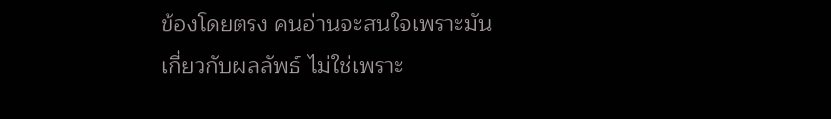ข้องโดยตรง คนอ่านจะสนใจเพราะมันเกี่ยวกับผลลัพธ์ ไม่ใช่เพราะ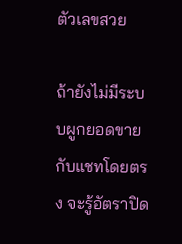ตัวเลขสวย

ถ้ายังไม่มีระบบผูกยอดขายกับแชทโดยตรง จะรู้อัตราปิด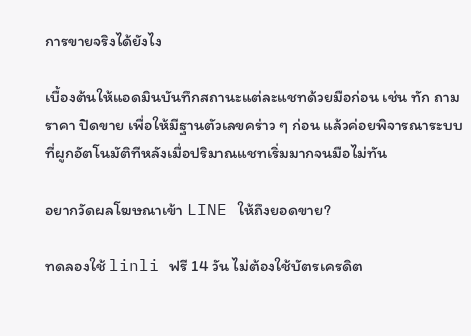การขายจริงได้ยังไง

เบื้องต้นให้แอดมินบันทึกสถานะแต่ละแชทด้วยมือก่อน เช่น ทัก ถามราคา ปิดขาย เพื่อให้มีฐานตัวเลขคร่าว ๆ ก่อน แล้วค่อยพิจารณาระบบที่ผูกอัตโนมัติทีหลังเมื่อปริมาณแชทเริ่มมากจนมือไม่ทัน

อยากวัดผลโฆษณาเข้า LINE ให้ถึงยอดขาย?

ทดลองใช้ linli ฟรี 14 วัน ไม่ต้องใช้บัตรเครดิต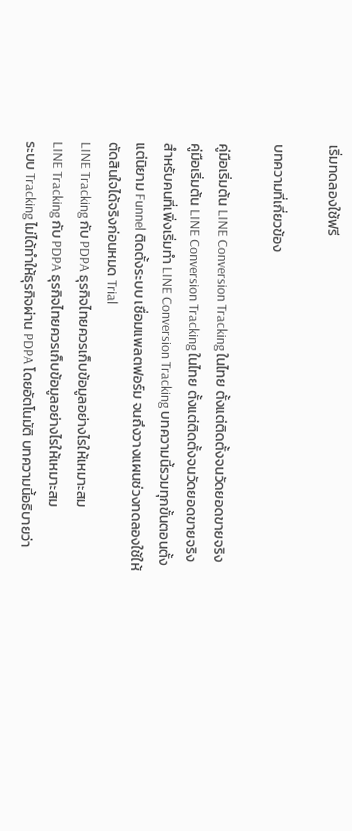เริ่มทดลองใช้ฟรี

บทความที่เกี่ยวข้อง

คู่มือเริ่มต้น LINE Conversion Tracking ในไทย ตั้งแต่ติดตั้งจนวัดยอดขายจริง
คู่มือเริ่มต้น LINE Conversion Tracking ในไทย ตั้งแต่ติดตั้งจนวัดยอดขายจริง
สำหรับคนที่เพิ่งเริ่มทำ LINE Conversion Tracking บทความนี้รวมทุกขั้นตอนตั้งแต่นิยาม Funnel ติดตั้งระบบ เชื่อมแพลตฟอร์ม จนถึงวางแผนช่วงทดลองใช้ให้ตัดสินใจได้จริงก่อนหมด Trial
LINE Tracking กับ PDPA ธุรกิจไทยควรเก็บข้อมูลอย่างไรให้เหมาะสม
LINE Tracking กับ PDPA ธุรกิจไทยควรเก็บข้อมูลอย่างไรให้เหมาะสม
ระบบ Tracking ไม่ได้ทำให้ธุรกิจผ่าน PDPA โดยอัตโนมัติ บทความนี้อธิบายว่า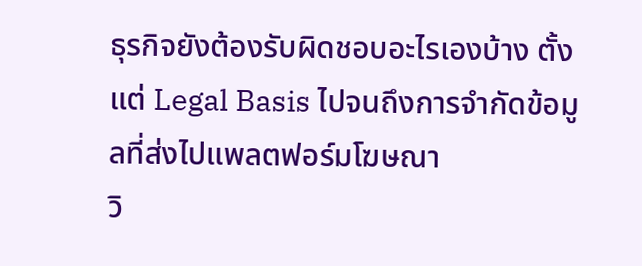ธุรกิจยังต้องรับผิดชอบอะไรเองบ้าง ตั้งแต่ Legal Basis ไปจนถึงการจำกัดข้อมูลที่ส่งไปแพลตฟอร์มโฆษณา
วิ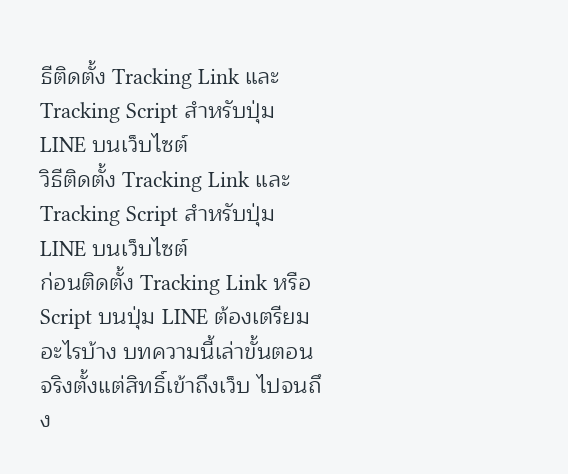ธีติดตั้ง Tracking Link และ Tracking Script สำหรับปุ่ม LINE บนเว็บไซต์
วิธีติดตั้ง Tracking Link และ Tracking Script สำหรับปุ่ม LINE บนเว็บไซต์
ก่อนติดตั้ง Tracking Link หรือ Script บนปุ่ม LINE ต้องเตรียมอะไรบ้าง บทความนี้เล่าขั้นตอนจริงตั้งแต่สิทธิ์เข้าถึงเว็บ ไปจนถึง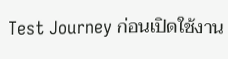Test Journey ก่อนเปิดใช้งาน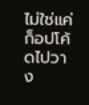ไม่ใช่แค่ก็อปโค้ดไปวาง